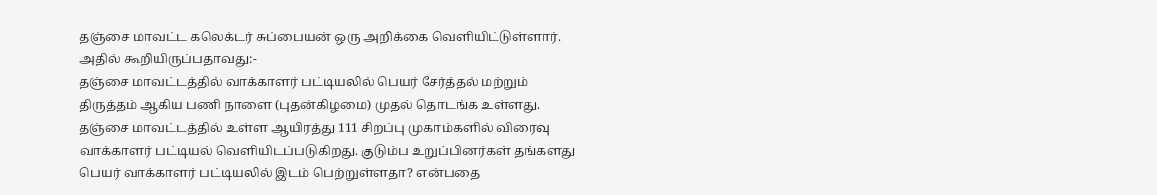தஞ்சை மாவட்ட கலெக்டர் சுப்பையன் ஒரு அறிக்கை வெளியிட்டுள்ளார். அதில் கூறியிருப்பதாவது:-
தஞ்சை மாவட்டத்தில் வாக்காளர் பட்டியலில் பெயர் சேர்த்தல் மற்றும் திருத்தம் ஆகிய பணி நாளை (புதன்கிழமை) முதல் தொடங்க உள்ளது. தஞ்சை மாவட்டத்தில் உள்ள ஆயிரத்து 111 சிறப்பு முகாம்களில் விரைவு வாக்காளர் பட்டியல் வெளியிடப்படுகிறது. குடும்ப உறுப்பினர்கள் தங்களது பெயர் வாக்காளர் பட்டியலில் இடம் பெற்றுள்ளதா? என்பதை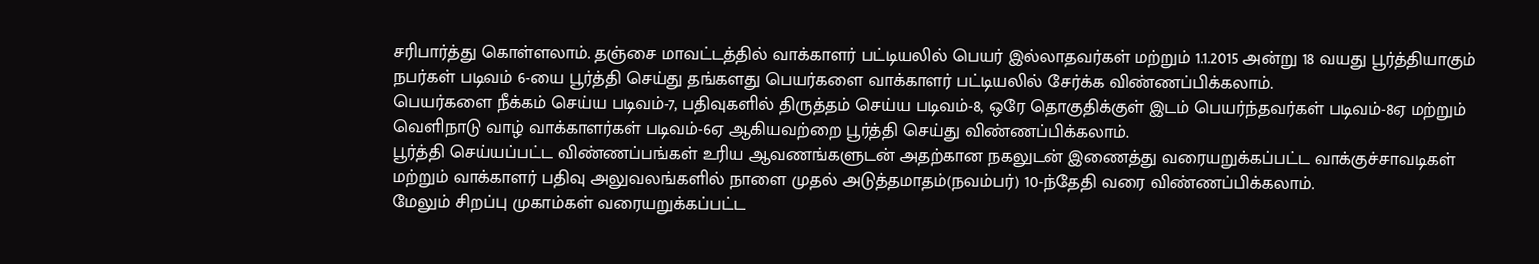சரிபார்த்து கொள்ளலாம். தஞ்சை மாவட்டத்தில் வாக்காளர் பட்டியலில் பெயர் இல்லாதவர்கள் மற்றும் 1.1.2015 அன்று 18 வயது பூர்த்தியாகும் நபர்கள் படிவம் 6-யை பூர்த்தி செய்து தங்களது பெயர்களை வாக்காளர் பட்டியலில் சேர்க்க விண்ணப்பிக்கலாம்.
பெயர்களை நீக்கம் செய்ய படிவம்-7, பதிவுகளில் திருத்தம் செய்ய படிவம்-8, ஒரே தொகுதிக்குள் இடம் பெயர்ந்தவர்கள் படிவம்-8ஏ மற்றும் வெளிநாடு வாழ் வாக்காளர்கள் படிவம்-6ஏ ஆகியவற்றை பூர்த்தி செய்து விண்ணப்பிக்கலாம்.
பூர்த்தி செய்யப்பட்ட விண்ணப்பங்கள் உரிய ஆவணங்களுடன் அதற்கான நகலுடன் இணைத்து வரையறுக்கப்பட்ட வாக்குச்சாவடிகள் மற்றும் வாக்காளர் பதிவு அலுவலங்களில் நாளை முதல் அடுத்தமாதம்(நவம்பர்) 10-ந்தேதி வரை விண்ணப்பிக்கலாம்.
மேலும் சிறப்பு முகாம்கள் வரையறுக்கப்பட்ட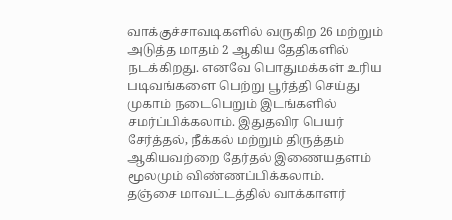வாக்குச்சாவடிகளில் வருகிற 26 மற்றும் அடுத்த மாதம் 2 ஆகிய தேதிகளில் நடக்கிறது. எனவே பொதுமக்கள் உரிய படிவங்களை பெற்று பூர்த்தி செய்து முகாம் நடைபெறும் இடங்களில் சமர்ப்பிக்கலாம். இதுதவிர பெயர் சேர்த்தல், நீக்கல் மற்றும் திருத்தம் ஆகியவற்றை தேர்தல் இணையதளம் மூலமும் விண்ணப்பிக்கலாம்.
தஞ்சை மாவட்டத்தில் வாக்காளர்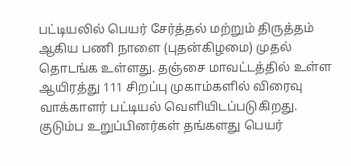பட்டியலில் பெயர் சேர்த்தல் மற்றும் திருத்தம் ஆகிய பணி நாளை (புதன்கிழமை) முதல் தொடங்க உள்ளது. தஞ்சை மாவட்டத்தில் உள்ள ஆயிரத்து 111 சிறப்பு முகாம்களில் விரைவு வாக்காளர் பட்டியல் வெளியிடப்படுகிறது. குடும்ப உறுப்பினர்கள் தங்களது பெயர்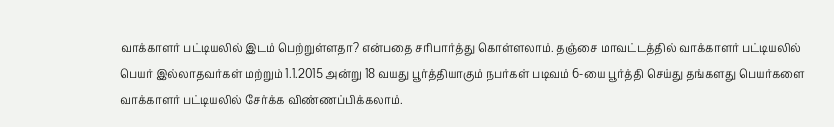வாக்காளர் பட்டியலில் இடம் பெற்றுள்ளதா? என்பதை சரிபார்த்து கொள்ளலாம். தஞ்சை மாவட்டத்தில் வாக்காளர் பட்டியலில் பெயர் இல்லாதவர்கள் மற்றும் 1.1.2015 அன்று 18 வயது பூர்த்தியாகும் நபர்கள் படிவம் 6-யை பூர்த்தி செய்து தங்களது பெயர்களை வாக்காளர் பட்டியலில் சேர்க்க விண்ணப்பிக்கலாம்.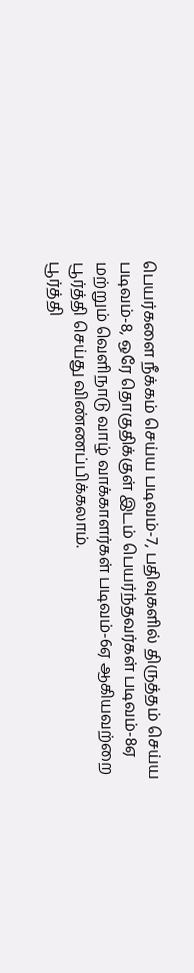பெயர்களை நீக்கம் செய்ய படிவம்-7, பதிவுகளில் திருத்தம் செய்ய படிவம்-8, ஒரே தொகுதிக்குள் இடம் பெயர்ந்தவர்கள் படிவம்-8ஏ மற்றும் வெளிநாடு வாழ் வாக்காளர்கள் படிவம்-6ஏ ஆகியவற்றை பூர்த்தி செய்து விண்ணப்பிக்கலாம்.
பூர்த்தி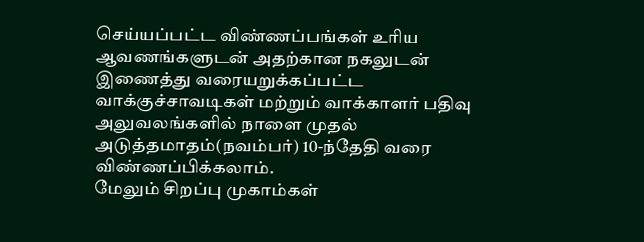செய்யப்பட்ட விண்ணப்பங்கள் உரிய ஆவணங்களுடன் அதற்கான நகலுடன் இணைத்து வரையறுக்கப்பட்ட வாக்குச்சாவடிகள் மற்றும் வாக்காளர் பதிவு அலுவலங்களில் நாளை முதல் அடுத்தமாதம்(நவம்பர்) 10-ந்தேதி வரை விண்ணப்பிக்கலாம்.
மேலும் சிறப்பு முகாம்கள்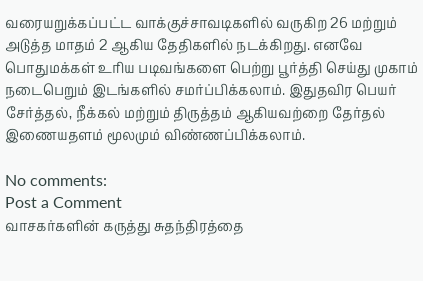வரையறுக்கப்பட்ட வாக்குச்சாவடிகளில் வருகிற 26 மற்றும் அடுத்த மாதம் 2 ஆகிய தேதிகளில் நடக்கிறது. எனவே பொதுமக்கள் உரிய படிவங்களை பெற்று பூர்த்தி செய்து முகாம் நடைபெறும் இடங்களில் சமர்ப்பிக்கலாம். இதுதவிர பெயர் சேர்த்தல், நீக்கல் மற்றும் திருத்தம் ஆகியவற்றை தேர்தல் இணையதளம் மூலமும் விண்ணப்பிக்கலாம்.

No comments:
Post a Comment
வாசகர்களின் கருத்து சுதந்திரத்தை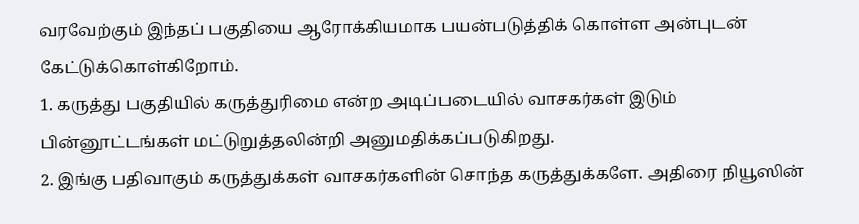வரவேற்கும் இந்தப் பகுதியை ஆரோக்கியமாக பயன்படுத்திக் கொள்ள அன்புடன் கேட்டுக்கொள்கிறோம்.
1. கருத்து பகுதியில் கருத்துரிமை என்ற அடிப்படையில் வாசகர்கள் இடும் பின்னூட்டங்கள் மட்டுறுத்தலின்றி அனுமதிக்கப்படுகிறது.
2. இங்கு பதிவாகும் கருத்துக்கள் வாசகர்களின் சொந்த கருத்துக்களே. அதிரை நியூஸின்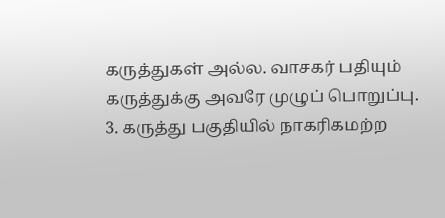கருத்துகள் அல்ல. வாசகர் பதியும் கருத்துக்கு அவரே முழுப் பொறுப்பு.
3. கருத்து பகுதியில் நாகரிகமற்ற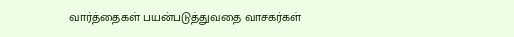வார்த்தைகள் பயன்படுத்துவதை வாசகர்கள்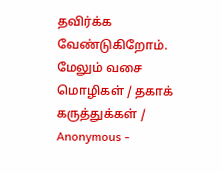தவிர்க்க வேண்டுகிறோம். மேலும் வசை மொழிகள் / தகாக் கருத்துக்கள் / Anonymous -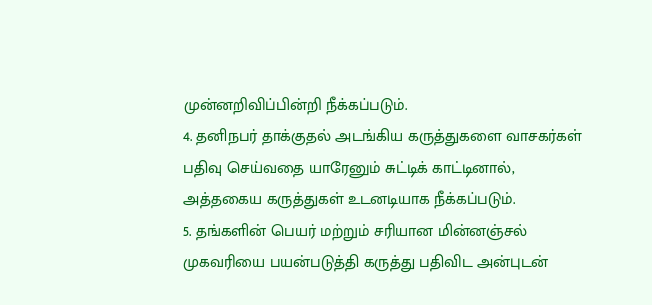முன்னறிவிப்பின்றி நீக்கப்படும்.
4. தனிநபர் தாக்குதல் அடங்கிய கருத்துகளை வாசகர்கள் பதிவு செய்வதை யாரேனும் சுட்டிக் காட்டினால், அத்தகைய கருத்துகள் உடனடியாக நீக்கப்படும்.
5. தங்களின் பெயர் மற்றும் சரியான மின்னஞ்சல் முகவரியை பயன்படுத்தி கருத்து பதிவிட அன்புடன்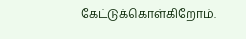கேட்டுக்கொள்கிறோம்.